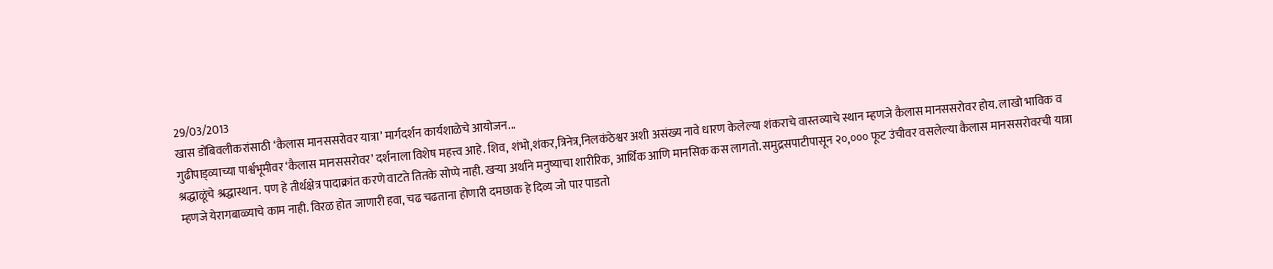29/03/2013
खास डोंबिवलीकरांसाठी ‘कैलास मानससरोवर यात्रा’ मार्गदर्शन कार्यशाळेचे आयोजन...
गुढीपाड्व्याच्या पार्श्वभूमीवर ‘कैलास मानससरोवर’ दर्शनाला विशेष महत्त्व आहे. शिव, शंभो,शंकर,त्रिनेत्र,निलकंठेश्वर अशी असंख्य नावे धारण केलेल्या शंकराचे वास्तव्याचे स्थान म्हणजे कैलास मानससरोवर होय. लाखो भाविक व श्रद्धाळूंचे श्रद्धास्थान. पण हे तीर्थक्षेत्र पादाक्रांत करणे वाटते तितके सोप्पे नाही. खऱ्या अर्थाने मनुष्याचा शारीरिक, आर्थिक आणि मानसिक कस लागतो. समुद्रसपाटीपासून २०,००० फूट उंचीवर वसलेल्या कैलास मानससरोवरची यात्रा म्हणजे येरागबाळ्याचे काम नाही. विरळ होत जाणारी हवा, चढ चढताना होणारी दमछाक हे दिव्य जो पार पाडतो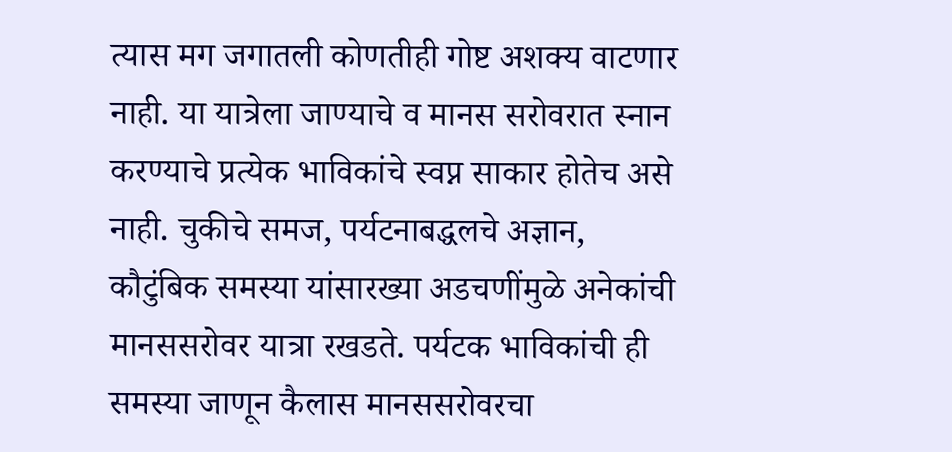त्यास मग जगातली कोणतीही गोष्ट अशक्य वाटणार नाही. या यात्रेला जाण्याचे व मानस सरोवरात स्नान करण्याचे प्रत्येक भाविकांचे स्वप्न साकार होतेच असे नाही. चुकीचे समज, पर्यटनाबद्धलचे अज्ञान, कौटुंबिक समस्या यांसारख्या अडचणींमुळे अनेकांची मानससरोवर यात्रा रखडते. पर्यटक भाविकांची ही समस्या जाणून कैलास मानससरोवरचा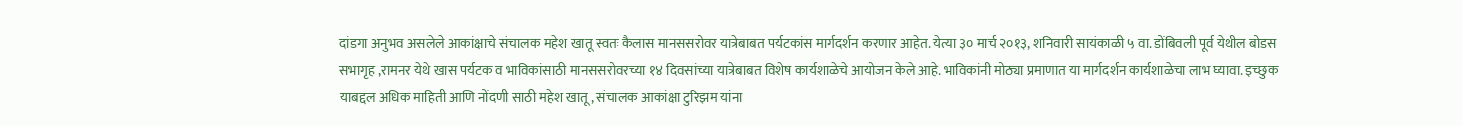दांडगा अनुभव असलेले आकांक्षाचे संचालक महेश खातू स्वतः कैलास मानससरोवर यात्रेबाबत पर्यटकांस मार्गदर्शन करणार आहेत. येत्या ३० मार्च २०१३, शनिवारी सायंकाळी ५ वा. डोंबिवली पूर्व येथील बोडस सभागृह ,रामनर येथे खास पर्यटक व भाविकांसाठी मानससरोवरच्या १४ दिवसांच्या यात्रेबाबत विशेष कार्यशाळेचे आयोजन केले आहे. भाविकांनी मोठ्या प्रमाणात या मार्गदर्शन कार्यशाळेचा लाभ घ्यावा. इच्छुक याबद्दल अधिक माहिती आणि नोंदणी साठी महेश खातू, संचालक आकांक्षा टुरिझम यांना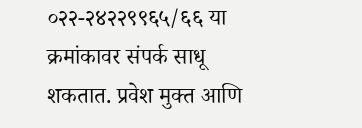०२२-२४२२९९६५/६६ या क्रमांकावर संपर्क साधू शकतात. प्रवेश मुक्त आणि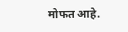मोफत आहे.